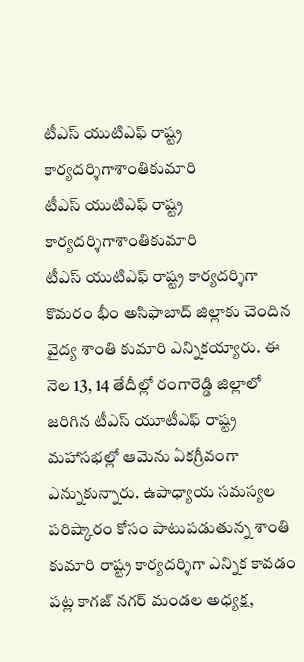టీఎస్ యుటిఎఫ్ రాష్ట్ర కార్యదర్శిగాశాంతికుమారి
టీఎస్ యుటిఎఫ్ రాష్ట్ర కార్యదర్శిగాశాంతికుమారి
టీఎస్ యుటిఎఫ్ రాష్ట్ర కార్యదర్శిగా కొమరం భీం అసిఫాబాద్ జిల్లాకు చెందిన వైద్య శాంతి కుమారి ఎన్నికయ్యారు. ఈ నెల 13, 14 తేదీల్లో రంగారెడ్డి జిల్లాలో జరిగిన టీఎస్ యూటీఎఫ్ రాష్ట్ర మహాసభల్లో ఆమెను ఏకగ్రీవంగా ఎన్నుకున్నారు. ఉపాధ్యాయ సమస్యల పరిష్కారం కోసం పాటుపడుతున్న శాంతి కుమారి రాష్ట్ర కార్యదర్శిగా ఎన్నిక కావడం పట్ల కాగజ్ నగర్ మండల అధ్యక్ష,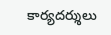కార్యదర్శులు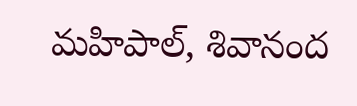మహిపాల్, శివానంద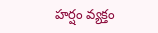హర్షం వ్యక్తం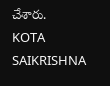చేశారు.
KOTA SAIKRISHNA